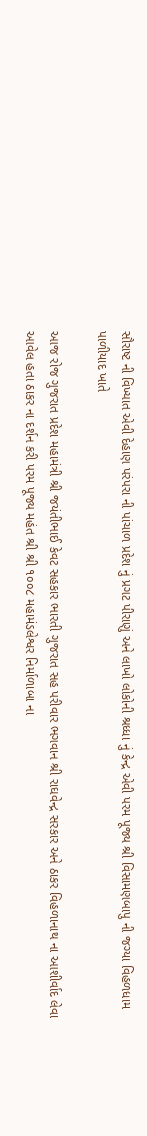સૌરાષ્ટ ની વિખ્યાત એવી દેહાણ પરંપરા ની પાંચાળ પ્રદેશ નું પ્રગટ પીરાણું અને લાખો લોકોની શ્રધ્ધા નું કેન્દ્ર એવી પરમ પૂજ્ય શ્રી વિસામણબાપુ ની જગ્યા વિહળધામ પાળીયાદ ખાતે

આજ રોજ ગુજરાત પ્રદેશ મહામંત્રી શ્રી જયંતીભાઈ કેવટ સહકાર ભારતી ગુજરાત સહ પરીવાર ભગવાન શ્રી રાઘવેન્દ્ર સરકાર અને ઠાકર વિહળાનાથ ના આશીર્વાદ લેવા આવેલ હતા ઠાકર ના દર્શન કરી પરમ પૂજ્ય મહંત શ્રી શ્રી ૧૦૦૮ મહામંડલેશ્વર નિર્માળાબા ના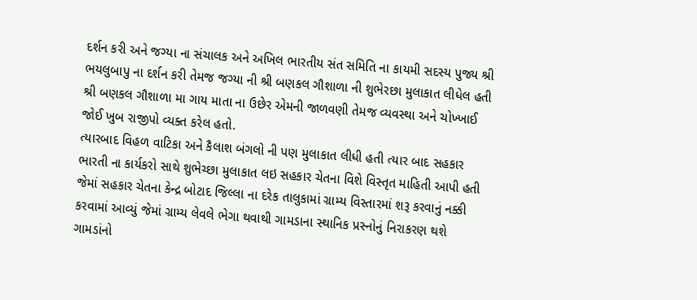દર્શન કરી અને જગ્યા ના સંચાલક અને અખિલ ભારતીય સંત સમિતિ ના કાયમી સદસ્ય પુજ્ય શ્રી ભયલુબાપુ ના દર્શન કરી તેમજ જગ્યા ની શ્રી બણકલ ગૌશાળા ની શુભેરછા મુલાકાત લીધેલ હતી શ્રી બણકલ ગૌશાળા મા ગાય માતા ના ઉછેર એમની જાળવણી તેમજ વ્યવસ્થા અને ચોખ્ખાઈ જોઈ ખુબ રાજીપો વ્યક્ત કરેલ હતો.
ત્યારબાદ વિહળ વાટિકા અને કૈલાશ બંગલો ની પણ મુલાકાત લીધી હતી ત્યાર બાદ સહકાર ભારતી ના કાર્યકરો સાથે શુભેચ્છા મુલાકાત લઇ સહકાર ચેતના વિશે વિસ્તૃત માહિતી આપી હતી જેમાં સહકાર ચેતના કેન્દ્ર બોટાદ જિલ્લા ના દરેક તાલુકામાં ગ્રામ્ય વિસ્તારમાં શરૂ કરવાનું નક્કી કરવામાં આવ્યું જેમાં ગ્રામ્ય લેવલે ભેગા થવાથી ગામડાના સ્થાનિક પ્રસ્નોનું નિરાકરણ થશે ગામડાંનો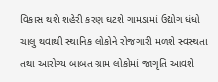વિકાસ થશે શહેરી કરણ ઘટશે ગામડામાં ઉદ્યોગ ધંધો ચાલુ થવાથી સ્થાનિક લોકોને રોજગારી મળશે સ્વસ્થતા તથા આરોગ્ય બાબત ગ્રામ લોકોમાં જાગૃતિ આવશે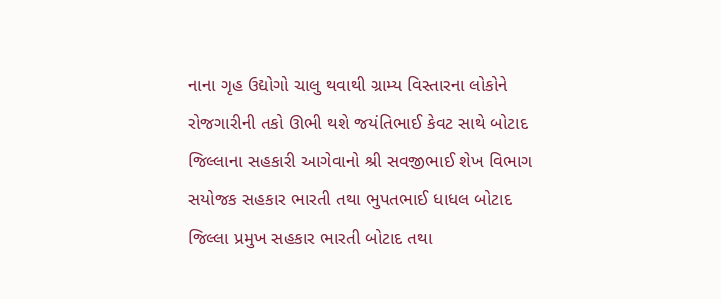નાના ગૃહ ઉદ્યોગો ચાલુ થવાથી ગ્રામ્ય વિસ્તારના લોકોને રોજગારીની તકો ઊભી થશે જયંતિભાઈ કેવટ સાથે બોટાદ જિલ્લાના સહકારી આગેવાનો શ્રી સવજીભાઈ શેખ વિભાગ સયોજક સહકાર ભારતી તથા ભુપતભાઈ ધાધલ બોટાદ જિલ્લા પ્રમુખ સહકાર ભારતી બોટાદ તથા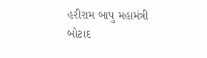હરીરામ બાપુ મહામંત્રી બોટાદ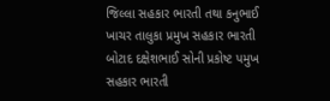જિલ્લા સહકાર ભારતી તથા કનુભાઈ ખાચર તાલુકા પ્રમુખ સહકાર ભારતી બોટાદ દક્ષેશભાઈ સોની પ્રકોષ્ટ પમુખ સહકાર ભારતી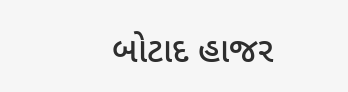બોટાદ હાજર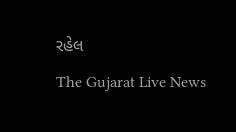રહેલ
The Gujarat Live News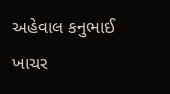અહેવાલ કનુભાઈ ખાચર